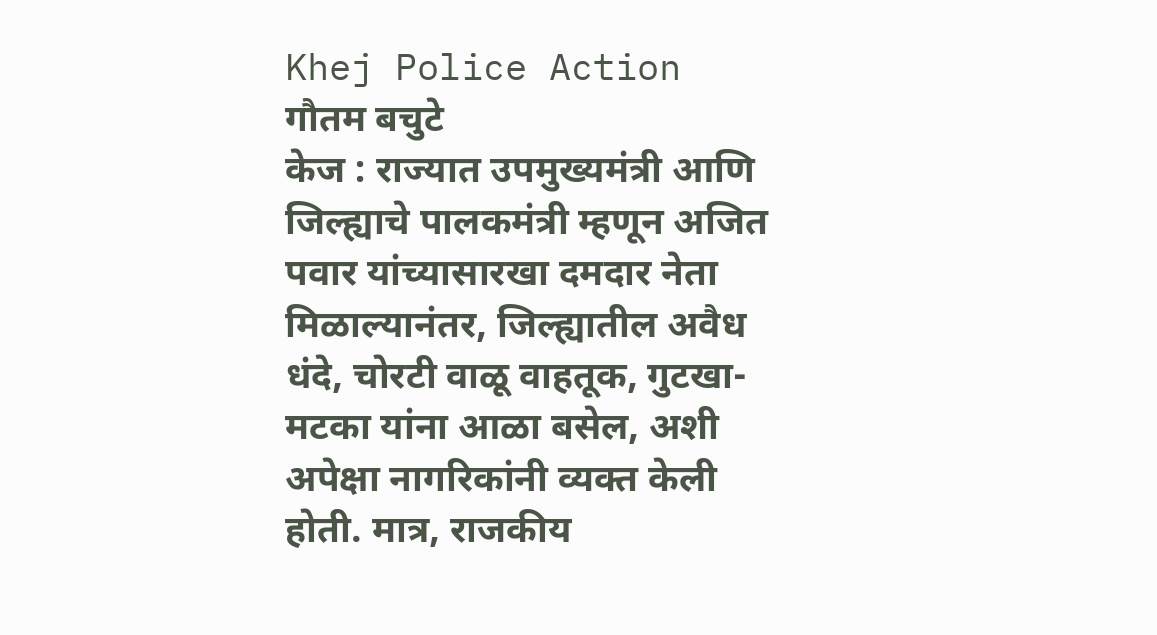Khej Police Action
गौतम बचुटे
केज : राज्यात उपमुख्यमंत्री आणि जिल्ह्याचे पालकमंत्री म्हणून अजित पवार यांच्यासारखा दमदार नेता मिळाल्यानंतर, जिल्ह्यातील अवैध धंदे, चोरटी वाळू वाहतूक, गुटखा-मटका यांना आळा बसेल, अशी अपेक्षा नागरिकांनी व्यक्त केली होती. मात्र, राजकीय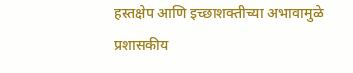हस्तक्षेप आणि इच्छाशक्तीच्या अभावामुळे प्रशासकीय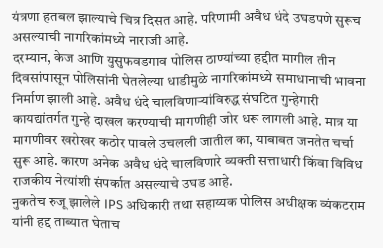यंत्रणा हतबल झाल्याचे चित्र दिसत आहे. परिणामी अवैध धंदे उघडपणे सुरूच असल्याची नागरिकांमध्ये नाराजी आहे.
दरम्यान, केज आणि युसुफवडगाव पोलिस ठाण्यांच्या हद्दीत मागील तीन दिवसांपासून पोलिसांनी घेतलेल्या धाडीमुळे नागरिकांमध्ये समाधानाची भावना निर्माण झाली आहे. अवैध धंदे चालविणाऱ्यांविरुद्ध संघटित गुन्हेगारी कायद्यांतर्गत गुन्हे दाखल करण्याची मागणीही जोर धरू लागली आहे. मात्र या मागणीवर खरोखर कठोर पावले उचलली जातील का, याबाबत जनतेत चर्चा सुरू आहे. कारण अनेक अवैध धंदे चालविणारे व्यक्ती सत्ताधारी किंवा विविध राजकीय नेत्यांशी संपर्कात असल्याचे उघड आहे.
नुकतेच रुजू झालेले IPS अधिकारी तथा सहाय्यक पोलिस अधीक्षक व्यंकटराम यांनी हद्द ताब्यात घेताच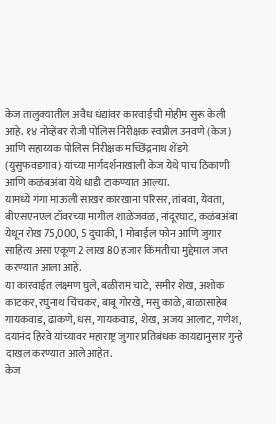केज तालुक्यातील अवैध धंद्यांवर कारवाईची मोहीम सुरू केली आहे. १४ नोव्हेंबर रोजी पोलिस निरीक्षक स्वप्नील उनवणे (केज) आणि सहाय्यक पोलिस निरीक्षक मच्छिंद्रनाथ शेंडगे (युसुफवडगाव) यांच्या मार्गदर्शनाखाली केज येथे पाच ठिकाणी आणि कळंबअंबा येथे धाडी टाकण्यात आल्या.
यामध्ये गंगा माऊली साखर कारखाना परिसर, तांबवा, येवता, बीएसएनएल टॉवरच्या मागील शाळेजवळ, नांदूरघाट, कळंबअंबा येथून रोख 75,000, 5 दुचाकी, 1 मोबाईल फोन आणि जुगार साहित्य असा एकूण 2 लाख 80 हजार किंमतीचा मुद्देमाल जप्त करण्यात आला आहे.
या कारवाईत लक्ष्मण घुले, बळीराम चाटे, समीर शेख, अशोक काटकर, रघुनाथ चिंचकर, बाबू गोरखे, मसु काळे, बाळासाहेब गायकवाड, ढाकणे, धस, गायकवाड, शेख, अजय आलाट, गणेश, दयानंद हिरवे यांच्यावर महाराष्ट्र जुगार प्रतिबंधक कायद्यानुसार गुन्हे दाखल करण्यात आले आहेत.
केज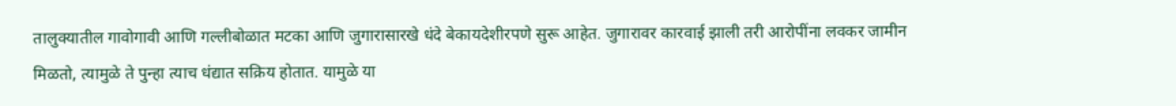तालुक्यातील गावोगावी आणि गल्लीबोळात मटका आणि जुगारासारखे धंदे बेकायदेशीरपणे सुरू आहेत. जुगारावर कारवाई झाली तरी आरोपींना लवकर जामीन मिळतो, त्यामुळे ते पुन्हा त्याच धंद्यात सक्रिय होतात. यामुळे या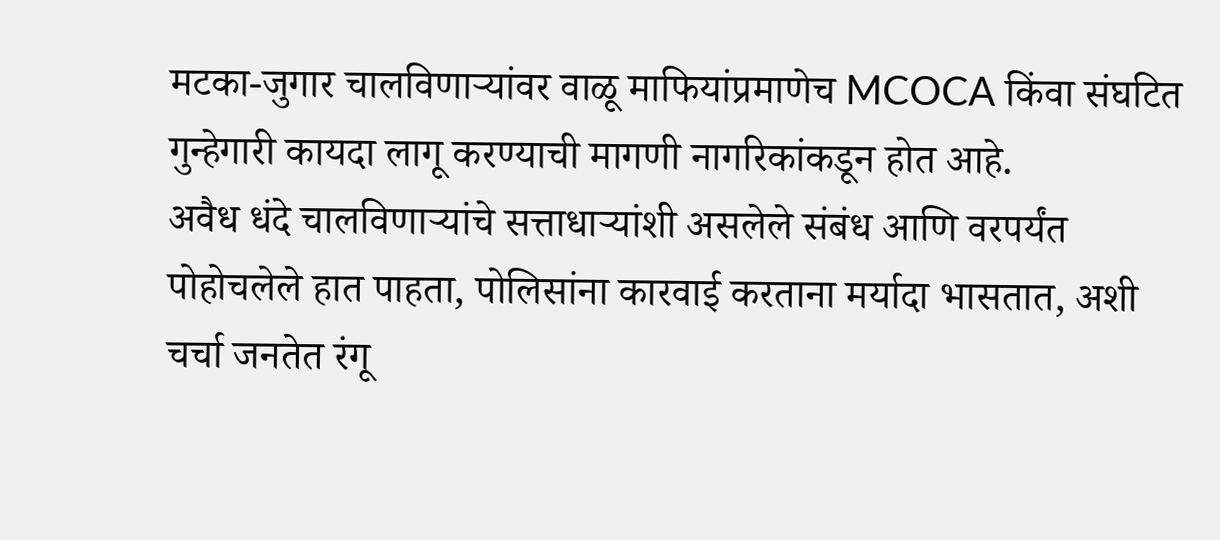मटका-जुगार चालविणाऱ्यांवर वाळू माफियांप्रमाणेच MCOCA किंवा संघटित गुन्हेगारी कायदा लागू करण्याची मागणी नागरिकांकडून होत आहे.
अवैध धंदे चालविणाऱ्यांचे सत्ताधाऱ्यांशी असलेले संबंध आणि वरपर्यंत पोहोचलेले हात पाहता, पोलिसांना कारवाई करताना मर्यादा भासतात, अशी चर्चा जनतेत रंगू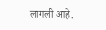लागली आहे.